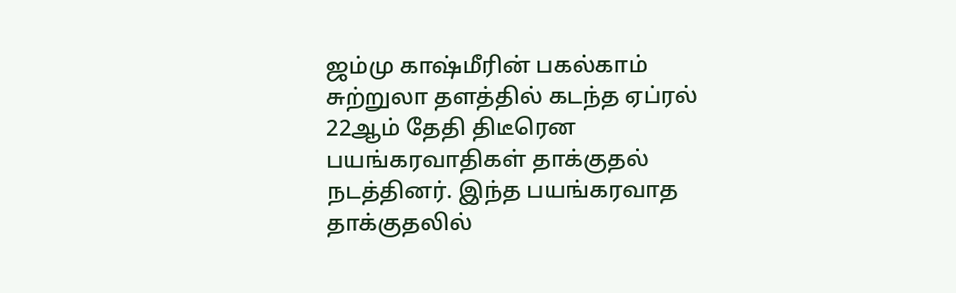ஜம்மு காஷ்மீரின் பகல்காம் சுற்றுலா தளத்தில் கடந்த ஏப்ரல் 22ஆம் தேதி திடீரென பயங்கரவாதிகள் தாக்குதல் நடத்தினர். இந்த பயங்கரவாத தாக்குதலில்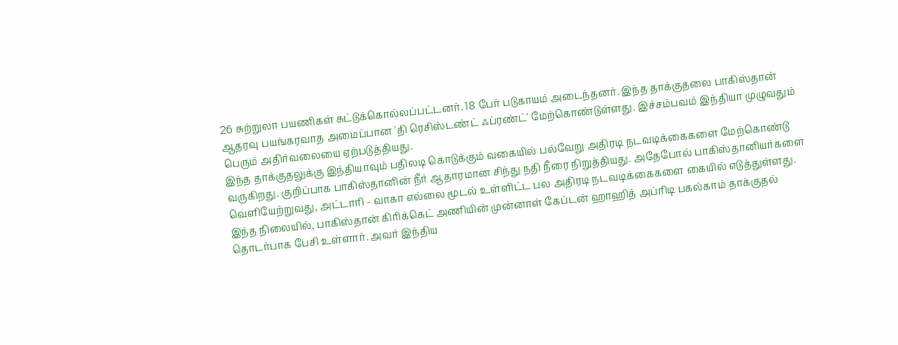26 சுற்றுலா பயணிகள் சுட்டுக்கொல்லப்பட்டனர். 18 பேர் படுகாயம் அடைந்தனர். இந்த தாக்குதலை பாகிஸ்தான் ஆதரவு பயங்கரவாத அமைப்பான 'தி ரெசிஸ்டண்ட் ஃப்ரண்ட்' மேற்கொண்டுள்ளது. இச்சம்பவம் இந்தியா முழுவதும் பெரும் அதிர்வலையை ஏற்படுத்தியது.
இந்த தாக்குதலுக்கு இந்தியாவும் பதிலடி கொடுக்கும் வகையில் பல்வேறு அதிரடி நடவடிக்கைகளை மேற்கொண்டு வருகிறது. குறிப்பாக பாகிஸ்தானின் நீர் ஆதாரமான சிந்து நதி நீரை நிறுத்தியது. அதேபோல் பாகிஸ்தானியர்களை வெளியேற்றுவது, அட்டாரி - வாகா எல்லை மூடல் உள்ளிட்ட பல அதிரடி நடவடிக்கைகளை கையில் எடுத்துள்ளது. இந்த நிலையில், பாகிஸ்தான் கிரிக்கெட் அணியின் முன்னாள் கேப்டன் ஹாஹித் அப்ரிடி பகல்காம் தாக்குதல் தொடர்பாக பேசி உள்ளார். அவர் இந்திய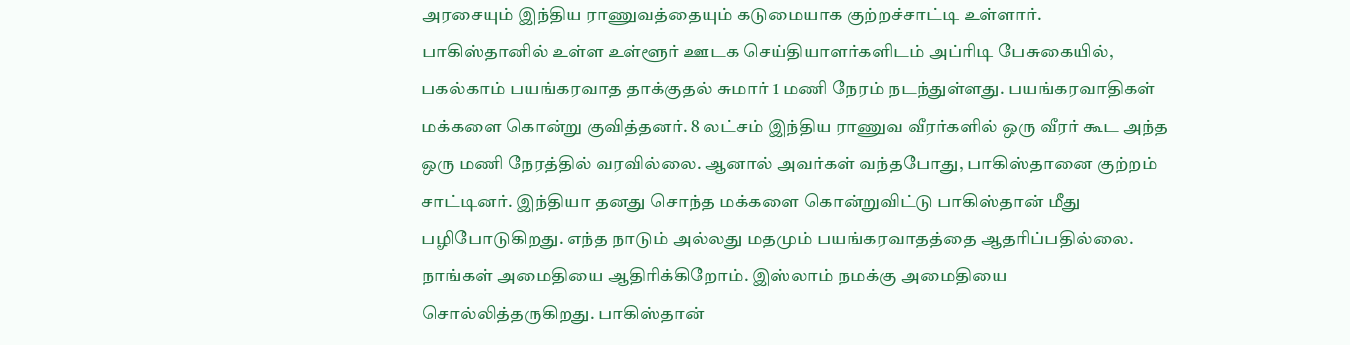அரசையும் இந்திய ராணுவத்தையும் கடுமையாக குற்றச்சாட்டி உள்ளார்.
பாகிஸ்தானில் உள்ள உள்ளூர் ஊடக செய்தியாளர்களிடம் அப்ரிடி பேசுகையில், பகல்காம் பயங்கரவாத தாக்குதல் சுமார் 1 மணி நேரம் நடந்துள்ளது. பயங்கரவாதிகள் மக்களை கொன்று குவித்தனர். 8 லட்சம் இந்திய ராணுவ வீரர்களில் ஒரு வீரர் கூட அந்த ஒரு மணி நேரத்தில் வரவில்லை. ஆனால் அவர்கள் வந்தபோது, பாகிஸ்தானை குற்றம் சாட்டினர். இந்தியா தனது சொந்த மக்களை கொன்றுவிட்டு பாகிஸ்தான் மீது பழிபோடுகிறது. எந்த நாடும் அல்லது மதமும் பயங்கரவாதத்தை ஆதரிப்பதில்லை.
நாங்கள் அமைதியை ஆதிரிக்கிறோம். இஸ்லாம் நமக்கு அமைதியை சொல்லித்தருகிறது. பாகிஸ்தான்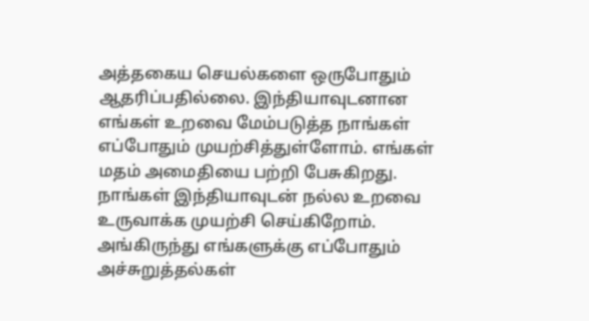அத்தகைய செயல்களை ஒருபோதும் ஆதரிப்பதில்லை. இந்தியாவுடனான எங்கள் உறவை மேம்படுத்த நாங்கள் எப்போதும் முயற்சித்துள்ளோம். எங்கள் மதம் அமைதியை பற்றி பேசுகிறது. நாங்கள் இந்தியாவுடன் நல்ல உறவை உருவாக்க முயற்சி செய்கிறோம். அங்கிருந்து எங்களுக்கு எப்போதும் அச்சுறுத்தல்கள்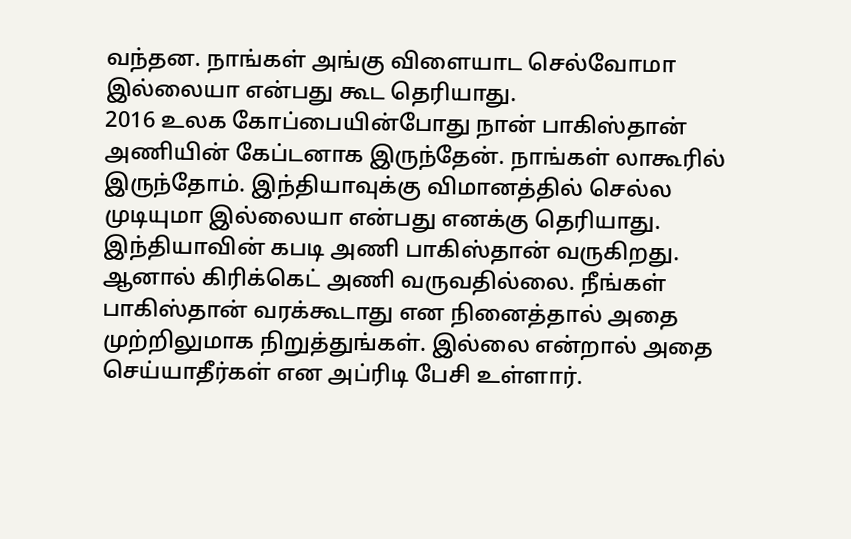வந்தன. நாங்கள் அங்கு விளையாட செல்வோமா இல்லையா என்பது கூட தெரியாது.
2016 உலக கோப்பையின்போது நான் பாகிஸ்தான் அணியின் கேப்டனாக இருந்தேன். நாங்கள் லாகூரில் இருந்தோம். இந்தியாவுக்கு விமானத்தில் செல்ல முடியுமா இல்லையா என்பது எனக்கு தெரியாது. இந்தியாவின் கபடி அணி பாகிஸ்தான் வருகிறது. ஆனால் கிரிக்கெட் அணி வருவதில்லை. நீங்கள் பாகிஸ்தான் வரக்கூடாது என நினைத்தால் அதை முற்றிலுமாக நிறுத்துங்கள். இல்லை என்றால் அதை செய்யாதீர்கள் என அப்ரிடி பேசி உள்ளார்.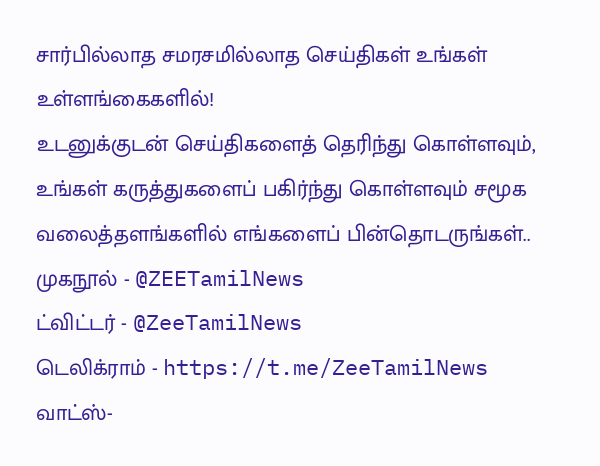சார்பில்லாத சமரசமில்லாத செய்திகள் உங்கள் உள்ளங்கைகளில்!
உடனுக்குடன் செய்திகளைத் தெரிந்து கொள்ளவும், உங்கள் கருத்துகளைப் பகிர்ந்து கொள்ளவும் சமூக வலைத்தளங்களில் எங்களைப் பின்தொடருங்கள்..
முகநூல் - @ZEETamilNews
ட்விட்டர் - @ZeeTamilNews
டெலிக்ராம் - https://t.me/ZeeTamilNews
வாட்ஸ்-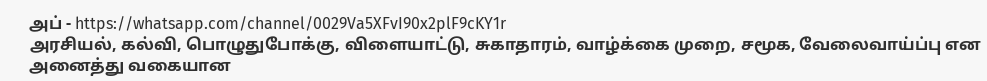அப் - https://whatsapp.com/channel/0029Va5XFvI90x2plF9cKY1r
அரசியல், கல்வி, பொழுதுபோக்கு, விளையாட்டு, சுகாதாரம், வாழ்க்கை முறை, சமூக, வேலைவாய்ப்பு என அனைத்து வகையான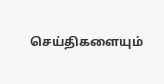செய்திகளையும்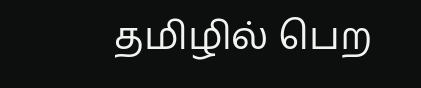தமிழில் பெற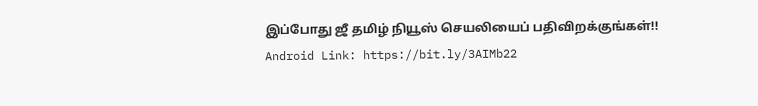இப்போது ஜீ தமிழ் நியூஸ் செயலியைப் பதிவிறக்குங்கள்!!
Android Link: https://bit.ly/3AIMb22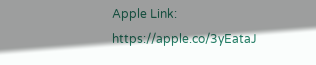Apple Link: https://apple.co/3yEataJ